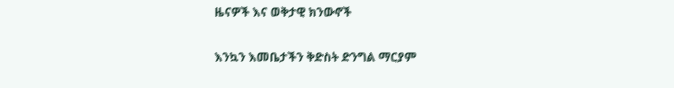ዜናዎች እና ወቅታዊ ክንውኖች

እንኳን እመቤታችን ቅድስት ድንግል ማርያም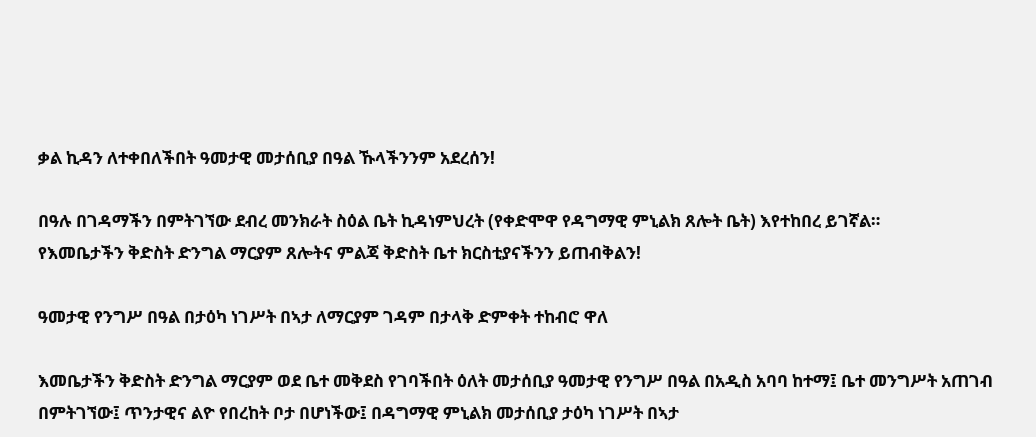ቃል ኪዳን ለተቀበለችበት ዓመታዊ መታሰቢያ በዓል ኹላችንንም አደረሰን!

በዓሉ በገዳማችን በምትገኘው ደብረ መንክራት ስዕል ቤት ኪዳነምህረት (የቀድሞዋ የዳግማዊ ምኒልክ ጸሎት ቤት) እየተከበረ ይገኛል።
የእመቤታችን ቅድስት ድንግል ማርያም ጸሎትና ምልጃ ቅድስት ቤተ ክርስቲያናችንን ይጠብቅልን!

ዓመታዊ የንግሥ በዓል በታዕካ ነገሥት በኣታ ለማርያም ገዳም በታላቅ ድምቀት ተከብሮ ዋለ

እመቤታችን ቅድስት ድንግል ማርያም ወደ ቤተ መቅደስ የገባችበት ዕለት መታሰቢያ ዓመታዊ የንግሥ በዓል በአዲስ አባባ ከተማ፤ ቤተ መንግሥት አጠገብ በምትገኘው፤ ጥንታዊና ልዮ የበረከት ቦታ በሆነችው፤ በዳግማዊ ምኒልክ መታሰቢያ ታዕካ ነገሥት በኣታ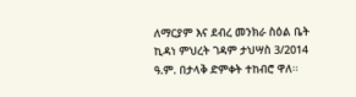ለማርያም እና ደብረ መንክራ ስዕል ቤት ኪዳነ ምህረት ገዳም ታህሣስ 3/2014 ዓ.ም. በታላቅ ድምቀት ተከብሮ ዋለ፡፡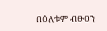በዕለቱም ብፁዐን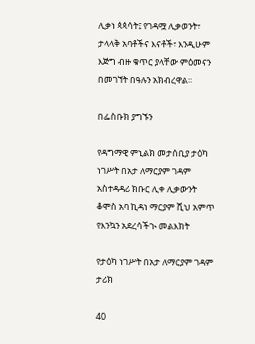ሊቃነ ጳጳሳት፤ የገዳሟ ሊቃወንት፣ ታላላቅ አባቶችና እናቶች፣ እንዲሁም እጅግ ብዙ ቁጥር ያላቸው ምዕመናን በመገኘት በዓሉን አክብረዋል፡፡

በፌስቡክ ያግኙን

የዳግማዊ ምኒልክ መታሰቢያ ታዕካ ነገሥት በአታ ለማርያም ገዳም አስተዳዳሪ ክቡር ሊቀ ሊቃውንት ቆሞስ አባ ኪዳነ ማርያም ሺህ አምጥ የእንኳን አደረሳችኊ መልእክት

የታዕካ ነገሥት በአታ ለማርያም ገዳም ታሪክ

40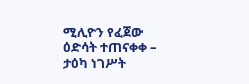ሚሊዮን የፈጀው ዕድሳት ተጠናቀቀ – ታዕካ ነገሥት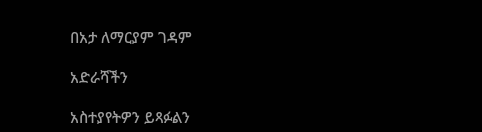በአታ ለማርያም ገዳም

አድራሻችን

አስተያየትዎን ይጻፉልን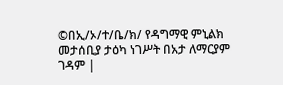©በኢ/ኦ/ተ/ቤ/ክ/ የዳግማዊ ምኒልክ መታሰቢያ ታዕካ ነገሥት በአታ ለማርያም ገዳም |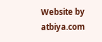Website by atbiya.com